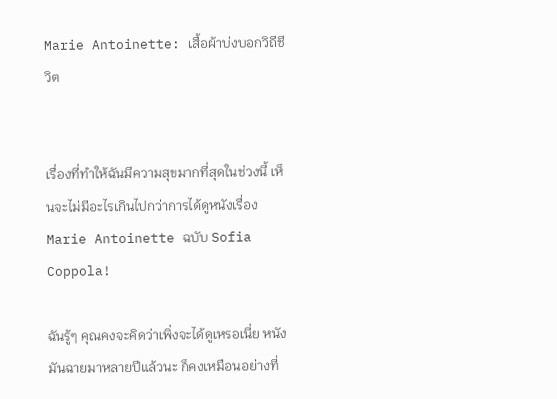Marie Antoinette: เสื้อผ้าบ่งบอกวิถีชีวิต


เรื่องที่ทำให้ฉันมีความสุขมากที่สุดในช่วงนี้ เห็นจะไม่มีอะไรเกินไปกว่าการได้ดูหนังเรื่อง Marie Antoinette ฉบับ Sofia Coppola!

ฉันรู้ๆ คุณคงจะคิดว่าเพิ่งจะได้ดูเหรอเนี่ย หนังมันฉายมาหลายปีแล้วนะ ก็คงเหมือนอย่างที่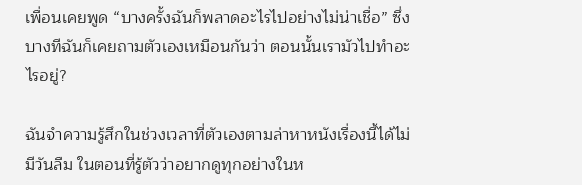เพื่อนเคยพูด “บางครั้งฉันก็พลาดอะไรไปอย่างไม่น่าเชื่อ” ซึ่งบางทีฉันก็เคยถามตัวเองเหมือนกันว่า ตอนนั้นเรามัวไปทำอะไรอยู่?

ฉันจำความรู้สึกในช่วงเวลาที่ตัวเองตามล่าหาหนังเรื่องนี้ได้ไม่มีวันลืม ในตอนที่รู้ตัวว่าอยากดูทุกอย่างในห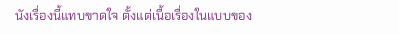นังเรื่องนี้แทบขาดใจ ตั้งแต่เนื้อเรื่องในแบบของ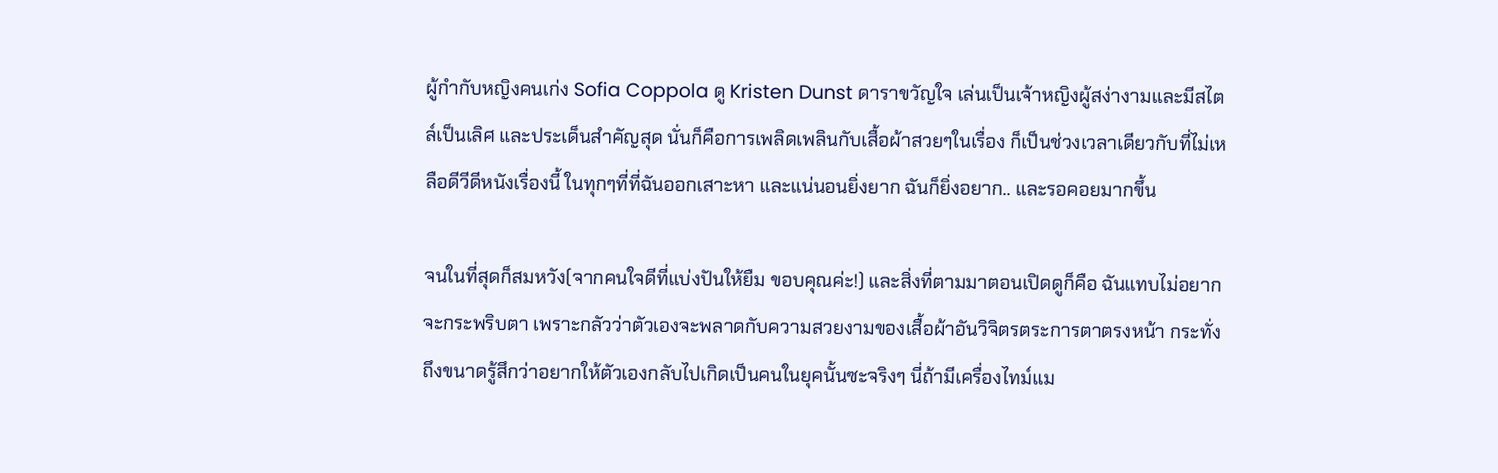ผู้กำกับหญิงคนเก่ง Sofia Coppola ดู Kristen Dunst ดาราขวัญใจ เล่นเป็นเจ้าหญิงผู้สง่างามและมีสไตล์เป็นเลิศ และประเด็นสำคัญสุด นั่นก็คือการเพลิดเพลินกับเสื้อผ้าสวยๆในเรื่อง ก็เป็นช่วงเวลาเดียวกับที่ไม่เหลือดีวีดีหนังเรื่องนี้ ในทุกๆที่ที่ฉันออกเสาะหา และแน่นอนยิ่งยาก ฉันก็ยิ่งอยาก.. และรอคอยมากขึ้น

จนในที่สุดก็สมหวัง(จากคนใจดีที่แบ่งปันให้ยืม ขอบคุณค่ะ!) และสิ่งที่ตามมาตอนเปิดดูก็คือ ฉันแทบไม่อยากจะกระพริบตา เพราะกลัวว่าตัวเองจะพลาดกับความสวยงามของเสื้อผ้าอันวิจิตรตระการตาตรงหน้า กระทั่งถึงขนาดรู้สึกว่าอยากให้ตัวเองกลับไปเกิดเป็นคนในยุคนั้นซะจริงๆ นี่ถ้ามีเครื่องไทม์แม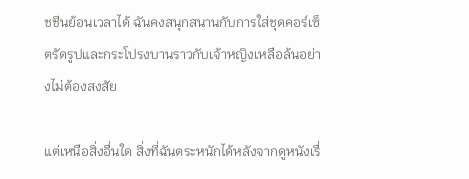ชชีนย้อนเวลาได้ ฉันคงสนุกสนานกับการใส่ชุดคอร์เซ็ตรัดรูปและกระโปรงบานราวกับเจ้าหญิงเหลือล้นอย่างไม่ต้องสงสัย

แต่เหนือสิ่งอื่นใด สิ่งที่ฉันตระหนักได้หลังจากดูหนังเรื่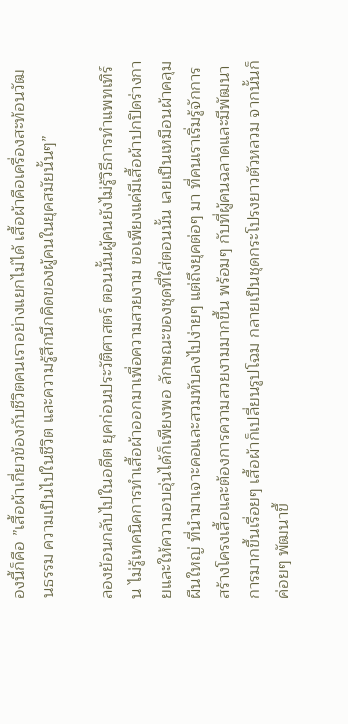องนี้ก็คือ ”เสื้อผ้าเกี่ยวข้องกับชีวิตคนเราอย่างแยกไม่ได้ เสื้อผ้าคือเครื่องสะท้อนวัฒนธรรม ความเป็นไปในชีวิต และความรู้สึกนึกคิดของผู้คนในยุคสมัยนั้นๆ”

ลองย้อนกลับไปในอดีต ยุคก่อนประวัติศาสตร์ ตอนนั้นผู้คนยังไม่รู้วิธีการทำแพทเทิร์น ไม่รู้เทคนิคการทำเสื้อผ้าออกมาเพื่อความสวยงาม ขอเพียงแค่มีเสื้อผ้าปกปิดร่างกายและให้ความอบอุ่นได้ก็เพียงพอ ลักษณะของชุดที่ใส่ตอนนั้น เลยเป็นเหมือนผ้าคลุมผืนใหญ่ ที่นำมาเจาะคอและสวมทับลงไปง่ายๆ แต่ถึงยุคต่อๆ มา ที่คนเราเริ่มรู้จักการสร้างโครงเสื้อและต้องการความสวยงามมากขึ้น พร้อมๆ กับที่ผู้คนฉลาดและมีพัฒนาการมากขึ้นเรื่อยๆ เสื้อผ้าก็เปลี่ยนรูปโฉม กลายเป็นชุดกระโปรงยาวตัวหลวม จากนั้นก็ค่อยๆ พัฒนาขึ้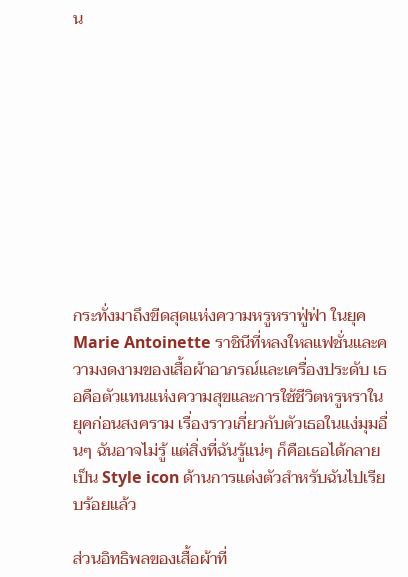น










กระทั่งมาถึงขีดสุดแห่งความหรูหราฟู่ฟ่า ในยุค Marie Antoinette ราชินีที่หลงใหลแฟชั่นและความงดงามของเสื้อผ้าอาภรณ์และเครื่องประดับ เธอคือตัวแทนแห่งความสุขและการใช้ชีวิตหรูหราในยุคก่อนสงคราม เรื่องราวเกี่ยวกับตัวเธอในแง่มุมอื่นๆ ฉันอาจไม่รู้ แต่สิ่งที่ฉันรู้แน่ๆ ก็คือเธอได้กลายเป็น Style icon ด้านการแต่งตัวสำหรับฉันไปเรียบร้อยแล้ว

ส่วนอิทธิพลของเสื้อผ้าที่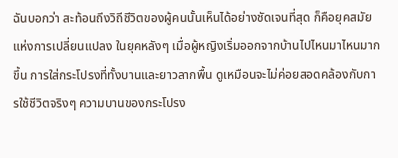ฉันบอกว่า สะท้อนถึงวิถีชีวิตของผู้คนนั้นเห็นได้อย่างชัดเจนที่สุด ก็คือยุคสมัยแห่งการเปลี่ยนแปลง ในยุคหลังๆ เมื่อผู้หญิงเริ่มออกจากบ้านไปไหนมาไหนมากขึ้น การใส่กระโปรงที่ทั้งบานและยาวลากพื้น ดูเหมือนจะไม่ค่อยสอดคล้องกับการใช้ชีวิตจริงๆ ความบานของกระโปรง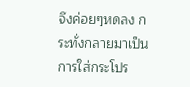จึงค่อยๆหดลง กระทั่งกลายมาเป็นการใส่กระโปร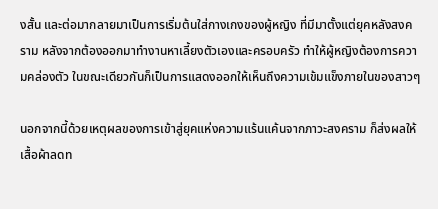งสั้น และต่อมากลายมาเป็นการเริ่มต้นใส่กางเกงของผู้หญิง ที่มีมาตั้งแต่ยุคหลังสงคราม หลังจากต้องออกมาทำงานหาเลี้ยงตัวเองและครอบครัว ทำให้ผู้หญิงต้องการความคล่องตัว ในขณะเดียวกันก็เป็นการแสดงออกให้เห็นถึงความเข้มแข็งภายในของสาวๆ

นอกจากนี้ด้วยเหตุผลของการเข้าสู่ยุคแห่งความแร้นแค้นจากภาวะสงคราม ก็ส่งผลให้เสื้อผ้าลดท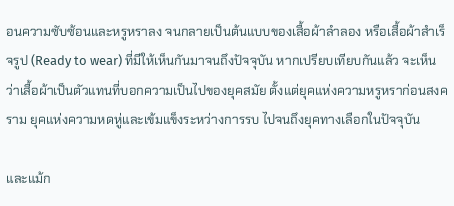อนความซับซ้อนและหรูหราลง จนกลายเป็นต้นแบบของเสื้อผ้าลำลอง หรือเสื้อผ้าสำเร็จรูป (Ready to wear) ที่มีให้เห็นกันมาจนถึงปัจจุบัน หากเปรียบเทียบกันแล้ว จะเห็นว่าเสื้อผ้าเป็นตัวแทนที่บอกความเป็นไปของยุคสมัย ตั้งแต่ยุคแห่งความหรูหราก่อนสงคราม ยุคแห่งความหดหู่และเข้มแข็งระหว่างการรบ ไปจนถึงยุคทางเลือกในปัจจุบัน

และแม้ก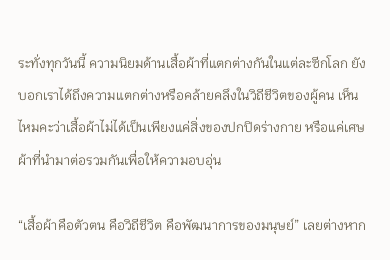ระทั่งทุกวันนี้ ความนิยมด้านเสื้อผ้าที่แตกต่างกันในแต่ละซีกโลก ยังบอกเราได้ถึงความแตกต่างหรือคล้ายคลึงในวิถีชีวิตของผู้คน เห็นไหมคะว่าเสื้อผ้าไม่ได้เป็นเพียงแค่สิ่งของปกปิดร่างกาย หรือแค่เศษผ้าที่นำมาต่อรวมกันเพื่อให้ความอบอุ่น

“เสื้อผ้าคือตัวตน คือวิถีชีวิต คือพัฒนาการของมนุษย์” เลยต่างหาก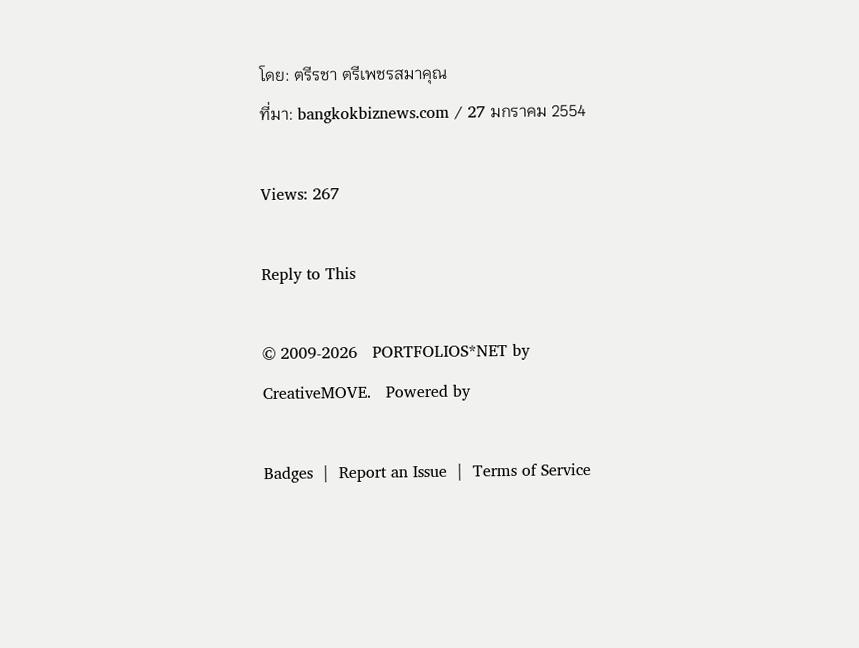โดย: ตรีรชา ตรีเพชรสมาคุณ
ที่มา: bangkokbiznews.com / 27 มกราคม 2554

Views: 267

Reply to This

© 2009-2026   PORTFOLIOS*NET by CreativeMOVE.   Powered by

Badges  |  Report an Issue  |  Terms of Service